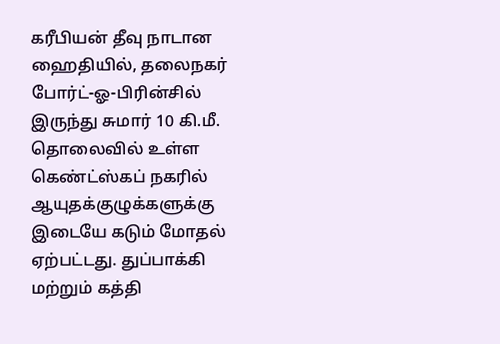கரீபியன் தீவு நாடான ஹைதியில், தலைநகர் போர்ட்-ஓ-பிரின்சில் இருந்து சுமார் 10 கி.மீ. தொலைவில் உள்ள கெண்ட்ஸ்கப் நகரில் ஆயுதக்குழுக்களுக்கு இடையே கடும் மோதல் ஏற்பட்டது. துப்பாக்கி மற்றும் கத்தி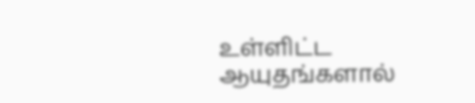உள்ளிட்ட ஆயுதங்களால்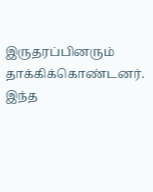இருதரப்பினரும் தாக்கிக்கொண்டனர். இந்த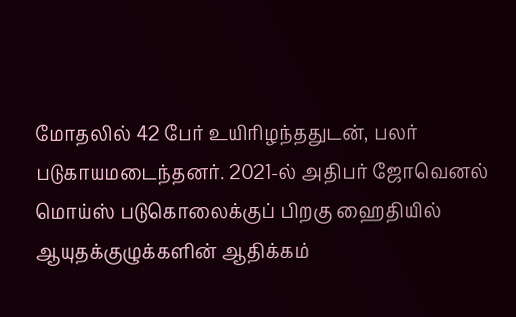மோதலில் 42 பேர் உயிரிழந்ததுடன், பலர் படுகாயமடைந்தனர். 2021-ல் அதிபர் ஜோவெனல் மொய்ஸ் படுகொலைக்குப் பிறகு ஹைதியில் ஆயுதக்குழுக்களின் ஆதிக்கம்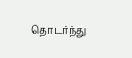தொடர்ந்து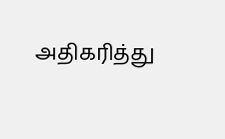அதிகரித்து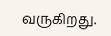வருகிறது.